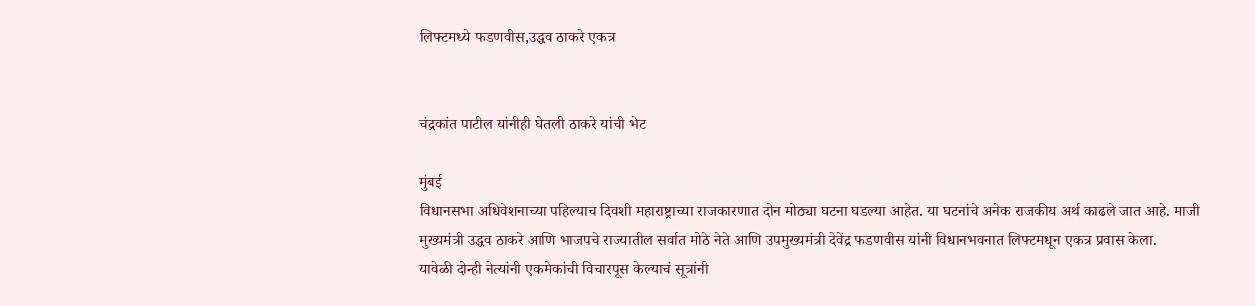लिफ्टमध्ये फडणवीस,उद्धव ठाकरे एकत्र


चंद्रकांत पाटील यांनीही घेतली ठाकरे यांची भेट

मुंबई
विधानसभा अधिवेशनाच्या पहिल्याच दिवशी महाराष्ट्राच्या राजकारणात दोन मोठ्या घटना घडल्या आहेत. या घटनांचे अनेक राजकीय अर्थ काढले जात आहे. माजी मुख्यमंत्री उद्धव ठाकरे आणि भाजपचे राज्यातील सर्वात मोठे नेते आणि उपमुख्यमंत्री देवेंद्र फडणवीस यांनी विधानभवनात लिफ्टमधून एकत्र प्रवास केला.
यावेळी दोन्ही नेत्यांनी एकमेकांची विचारपूस केल्याचं सूत्रांनी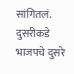सांगितलं. दुसरीकडे भाजपचे दुसरे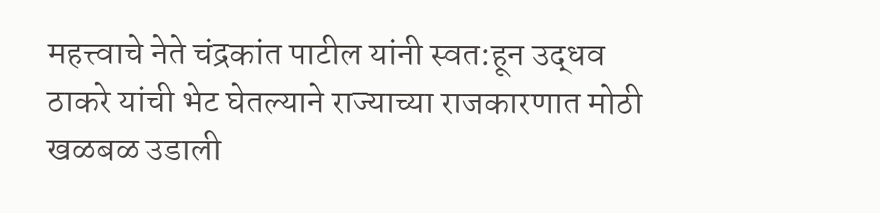महत्त्वाचे नेते चंद्रकांत पाटील यांनी स्वत:हून उद्धव ठाकरे यांची भेट घेतल्याने राज्याच्या राजकारणात मोठी खळबळ उडाली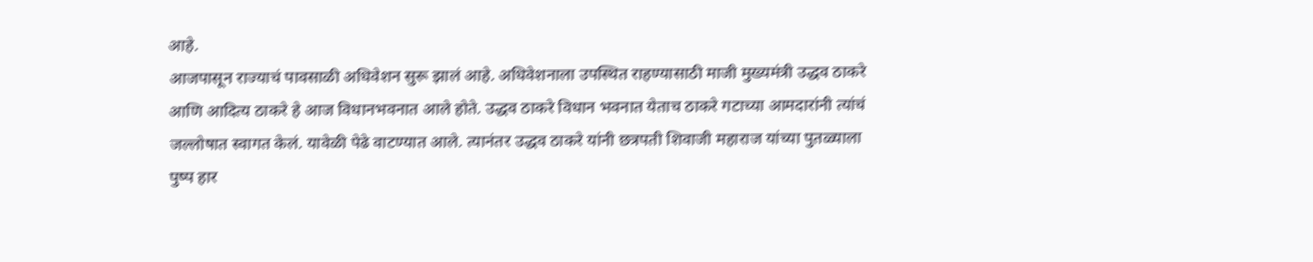आहे.
आजपासून राज्याचं पावसाळी अधिवेशन सुरू झालं आहे. अधिवेशनाला उपस्थित राहण्यासाठी माजी मुख्यमंत्री उद्धव ठाकरे आणि आदित्य ठाकरे हे आज विधानभवनात आले होते. उद्धव ठाकरे विधान भवनात येताच ठाकरे गटाच्या आमदारांनी त्यांचं जल्लोषात स्वागत केलं. यावेळी पेढे वाटण्यात आले. त्यानंतर उद्धव ठाकरे यांनी छत्रपती शिवाजी महाराज यांच्या पुतळ्याला पुष्प हार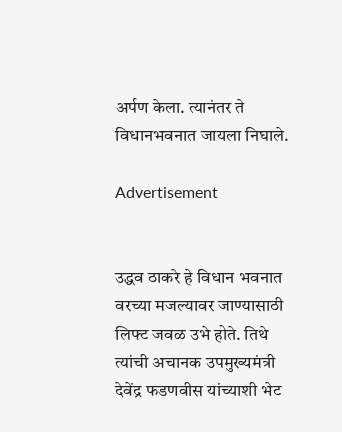अर्पण केला. त्यानंतर ते विधानभवनात जायला निघाले.

Advertisement


उद्धव ठाकरे हे विधान भवनात वरच्या मजल्यावर जाण्यासाठी लिफ्ट जवळ उभे होते. तिथे त्यांची अचानक उपमुख्यमंत्री देवेंद्र फडणवीस यांच्याशी भेट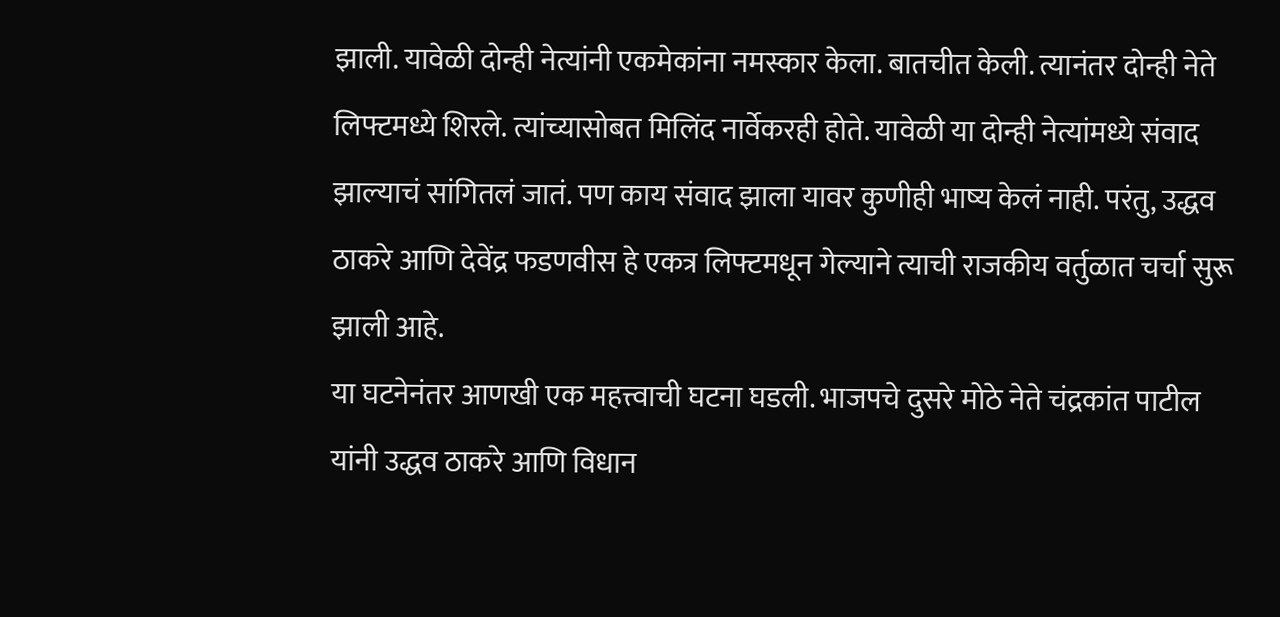झाली. यावेळी दोन्ही नेत्यांनी एकमेकांना नमस्कार केला. बातचीत केली. त्यानंतर दोन्ही नेते लिफ्टमध्ये शिरले. त्यांच्यासोबत मिलिंद नार्वेकरही होते. यावेळी या दोन्ही नेत्यांमध्ये संवाद झाल्याचं सांगितलं जातं. पण काय संवाद झाला यावर कुणीही भाष्य केलं नाही. परंतु, उद्धव ठाकरे आणि देवेंद्र फडणवीस हे एकत्र लिफ्टमधून गेल्याने त्याची राजकीय वर्तुळात चर्चा सुरू झाली आहे.
या घटनेनंतर आणखी एक महत्त्वाची घटना घडली. भाजपचे दुसरे मोठे नेते चंद्रकांत पाटील यांनी उद्धव ठाकरे आणि विधान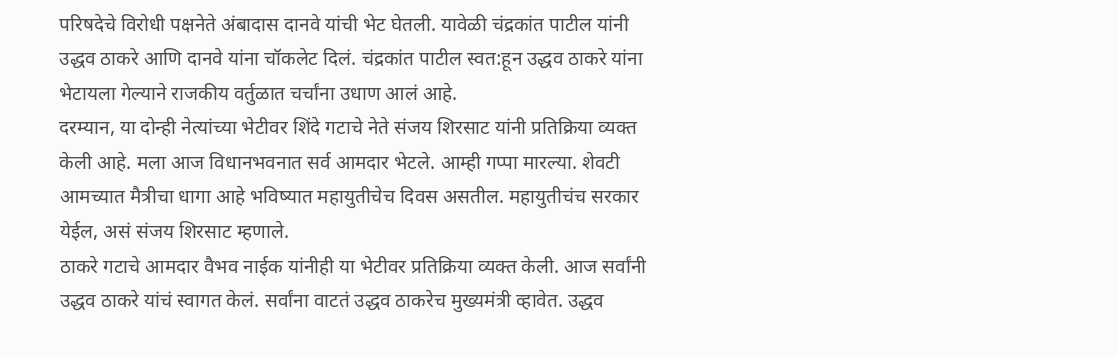परिषदेचे विरोधी पक्षनेते अंबादास दानवे यांची भेट घेतली. यावेळी चंद्रकांत पाटील यांनी उद्धव ठाकरे आणि दानवे यांना चॉकलेट दिलं. चंद्रकांत पाटील स्वत:हून उद्धव ठाकरे यांना भेटायला गेल्याने राजकीय वर्तुळात चर्चांना उधाण आलं आहे.
दरम्यान, या दोन्ही नेत्यांच्या भेटीवर शिंदे गटाचे नेते संजय शिरसाट यांनी प्रतिक्रिया व्यक्त केली आहे. मला आज विधानभवनात सर्व आमदार भेटले. आम्ही गप्पा मारल्या. शेवटी आमच्यात मैत्रीचा धागा आहे भविष्यात महायुतीचेच दिवस असतील. महायुतीचंच सरकार येईल, असं संजय शिरसाट म्हणाले.
ठाकरे गटाचे आमदार वैभव नाईक यांनीही या भेटीवर प्रतिक्रिया व्यक्त केली. आज सर्वांनी उद्धव ठाकरे यांचं स्वागत केलं. सर्वांना वाटतं उद्धव ठाकरेच मुख्यमंत्री व्हावेत. उद्धव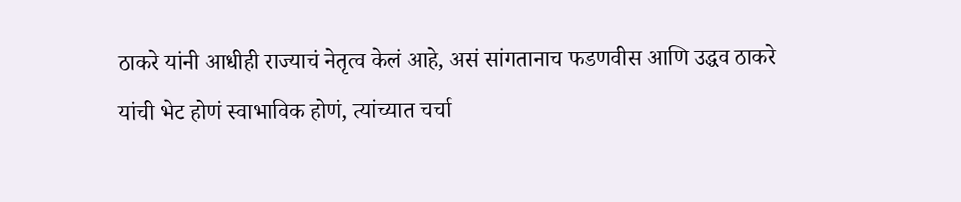ठाकरे यांनी आधीही राज्याचं नेतृत्व केलं आहे, असं सांगतानाच फडणवीस आणि उद्धव ठाकरे यांची भेट होणं स्वाभाविक होणं, त्यांच्यात चर्चा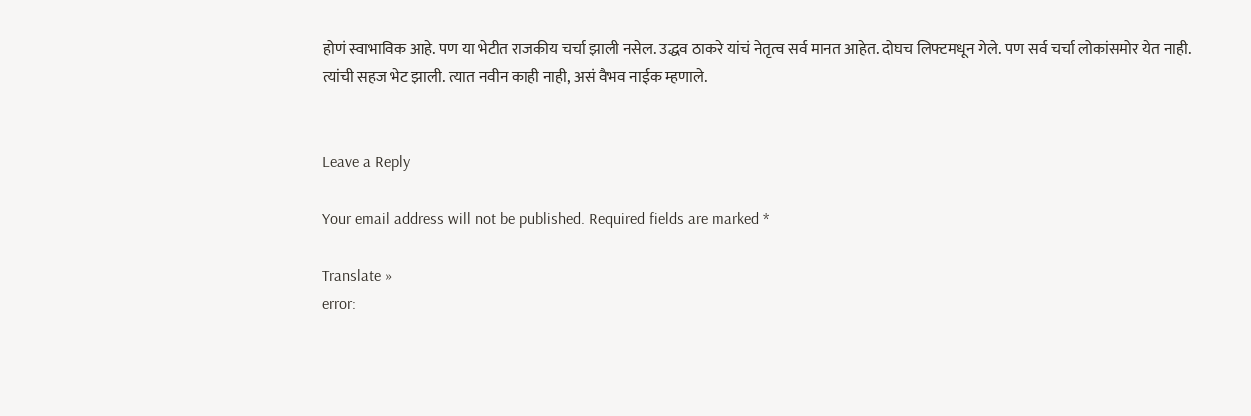होणं स्वाभाविक आहे. पण या भेटीत राजकीय चर्चा झाली नसेल. उद्धव ठाकरे यांचं नेतृत्व सर्व मानत आहेत. दोघच लिफ्टमधून गेले. पण सर्व चर्चा लोकांसमोर येत नाही. त्यांची सहज भेट झाली. त्यात नवीन काही नाही, असं वैभव नाईक म्हणाले.


Leave a Reply

Your email address will not be published. Required fields are marked *

Translate »
error: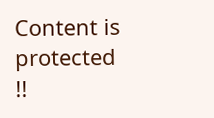Content is protected !!